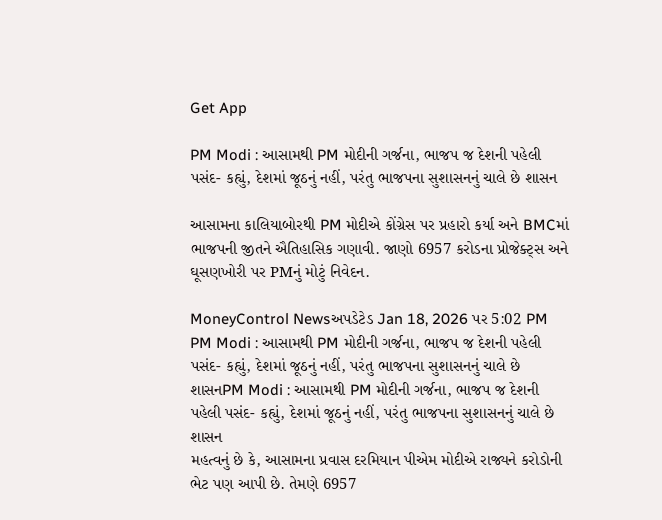Get App

PM Modi : આસામથી PM મોદીની ગર્જના, ભાજપ જ દેશની પહેલી પસંદ- કહ્યું, દેશમાં જૂઠનું નહીં, પરંતુ ભાજપના સુશાસનનું ચાલે છે શાસન

આસામના કાલિયાબોરથી PM મોદીએ કોંગ્રેસ પર પ્રહારો કર્યા અને BMCમાં ભાજપની જીતને ઐતિહાસિક ગણાવી. જાણો 6957 કરોડના પ્રોજેક્ટ્સ અને ઘૂસણખોરી પર PMનું મોટું નિવેદન.

MoneyControl Newsઅપડેટેડ Jan 18, 2026 પર 5:02 PM
PM Modi : આસામથી PM મોદીની ગર્જના, ભાજપ જ દેશની પહેલી પસંદ- કહ્યું, દેશમાં જૂઠનું નહીં, પરંતુ ભાજપના સુશાસનનું ચાલે છે શાસનPM Modi : આસામથી PM મોદીની ગર્જના, ભાજપ જ દેશની પહેલી પસંદ- કહ્યું, દેશમાં જૂઠનું નહીં, પરંતુ ભાજપના સુશાસનનું ચાલે છે શાસન
મહત્વનું છે કે, આસામના પ્રવાસ દરમિયાન પીએમ મોદીએ રાજ્યને કરોડોની ભેટ પણ આપી છે. તેમણે 6957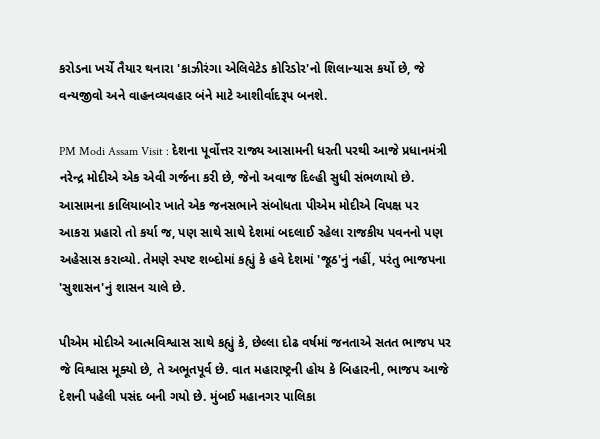કરોડના ખર્ચે તૈયાર થનારા 'કાઝીરંગા એલિવેટેડ કોરિડોર'નો શિલાન્યાસ કર્યો છે, જે વન્યજીવો અને વાહનવ્યવહાર બંને માટે આશીર્વાદરૂપ બનશે.

PM Modi Assam Visit : દેશના પૂર્વોત્તર રાજ્ય આસામની ધરતી પરથી આજે પ્રધાનમંત્રી નરેન્દ્ર મોદીએ એક એવી ગર્જના કરી છે, જેનો અવાજ દિલ્હી સુધી સંભળાયો છે. આસામના કાલિયાબોર ખાતે એક જનસભાને સંબોધતા પીએમ મોદીએ વિપક્ષ પર આકરા પ્રહારો તો કર્યા જ, પણ સાથે સાથે દેશમાં બદલાઈ રહેલા રાજકીય પવનનો પણ અહેસાસ કરાવ્યો. તેમણે સ્પષ્ટ શબ્દોમાં કહ્યું કે હવે દેશમાં 'જૂઠ'નું નહીં, પરંતુ ભાજપના 'સુશાસન'નું શાસન ચાલે છે.

પીએમ મોદીએ આત્મવિશ્વાસ સાથે કહ્યું કે, છેલ્લા દોઢ વર્ષમાં જનતાએ સતત ભાજપ પર જે વિશ્વાસ મૂક્યો છે, તે અભૂતપૂર્વ છે. વાત મહારાષ્ટ્રની હોય કે બિહારની, ભાજપ આજે દેશની પહેલી પસંદ બની ગયો છે. મુંબઈ મહાનગર પાલિકા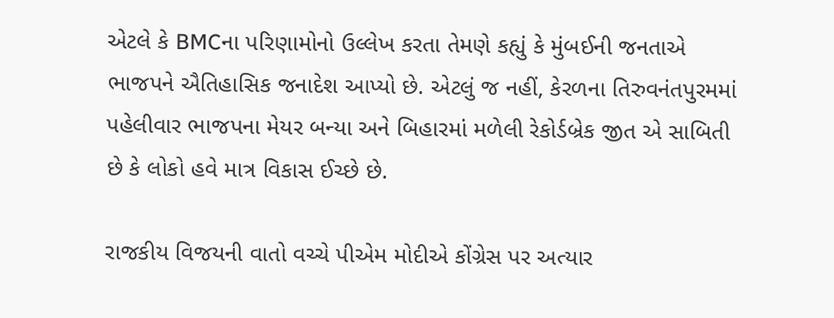એટલે કે BMCના પરિણામોનો ઉલ્લેખ કરતા તેમણે કહ્યું કે મુંબઈની જનતાએ ભાજપને ઐતિહાસિક જનાદેશ આપ્યો છે. એટલું જ નહીં, કેરળના તિરુવનંતપુરમમાં પહેલીવાર ભાજપના મેયર બન્યા અને બિહારમાં મળેલી રેકોર્ડબ્રેક જીત એ સાબિતી છે કે લોકો હવે માત્ર વિકાસ ઈચ્છે છે.

રાજકીય વિજયની વાતો વચ્ચે પીએમ મોદીએ કોંગ્રેસ પર અત્યાર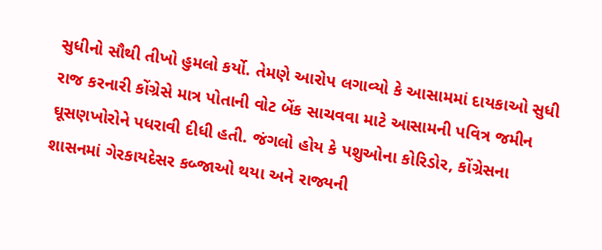સુધીનો સૌથી તીખો હુમલો કર્યો. તેમણે આરોપ લગાવ્યો કે આસામમાં દાયકાઓ સુધી રાજ કરનારી કોંગ્રેસે માત્ર પોતાની વોટ બેંક સાચવવા માટે આસામની પવિત્ર જમીન ઘૂસણખોરોને પધરાવી દીધી હતી. જંગલો હોય કે પશુઓના કોરિડોર, કોંગ્રેસના શાસનમાં ગેરકાયદેસર કબ્જાઓ થયા અને રાજ્યની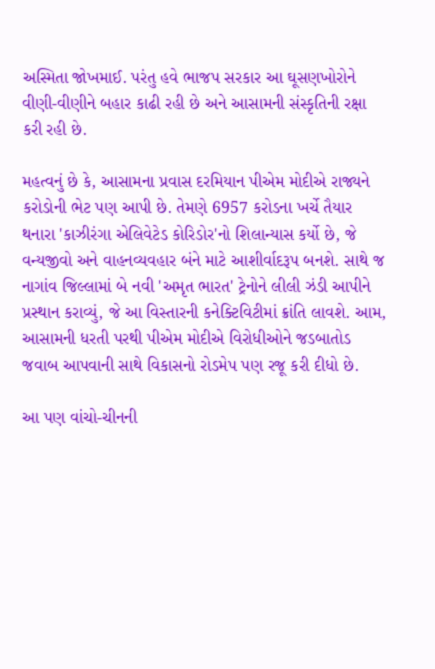અસ્મિતા જોખમાઈ. પરંતુ હવે ભાજપ સરકાર આ ઘૂસણખોરોને વીણી-વીણીને બહાર કાઢી રહી છે અને આસામની સંસ્કૃતિની રક્ષા કરી રહી છે.

મહત્વનું છે કે, આસામના પ્રવાસ દરમિયાન પીએમ મોદીએ રાજ્યને કરોડોની ભેટ પણ આપી છે. તેમણે 6957 કરોડના ખર્ચે તૈયાર થનારા 'કાઝીરંગા એલિવેટેડ કોરિડોર'નો શિલાન્યાસ કર્યો છે, જે વન્યજીવો અને વાહનવ્યવહાર બંને માટે આશીર્વાદરૂપ બનશે. સાથે જ નાગાંવ જિલ્લામાં બે નવી 'અમૃત ભારત' ટ્રેનોને લીલી ઝંડી આપીને પ્રસ્થાન કરાવ્યું, જે આ વિસ્તારની કનેક્ટિવિટીમાં ક્રાંતિ લાવશે. આમ, આસામની ધરતી પરથી પીએમ મોદીએ વિરોધીઓને જડબાતોડ જવાબ આપવાની સાથે વિકાસનો રોડમેપ પણ રજૂ કરી દીધો છે.

આ પણ વાંચો-ચીનની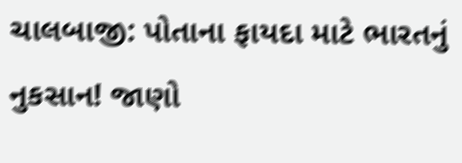ચાલબાજી: પોતાના ફાયદા માટે ભારતનું નુકસાન! જાણો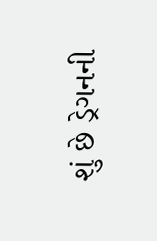શું છે ડ્રેગનની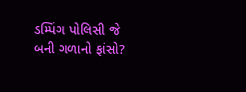ડમ્પિંગ પોલિસી જે બની ગળાનો ફાંસો?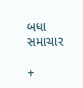બધા સમાચાર

+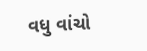વધુ વાંચો